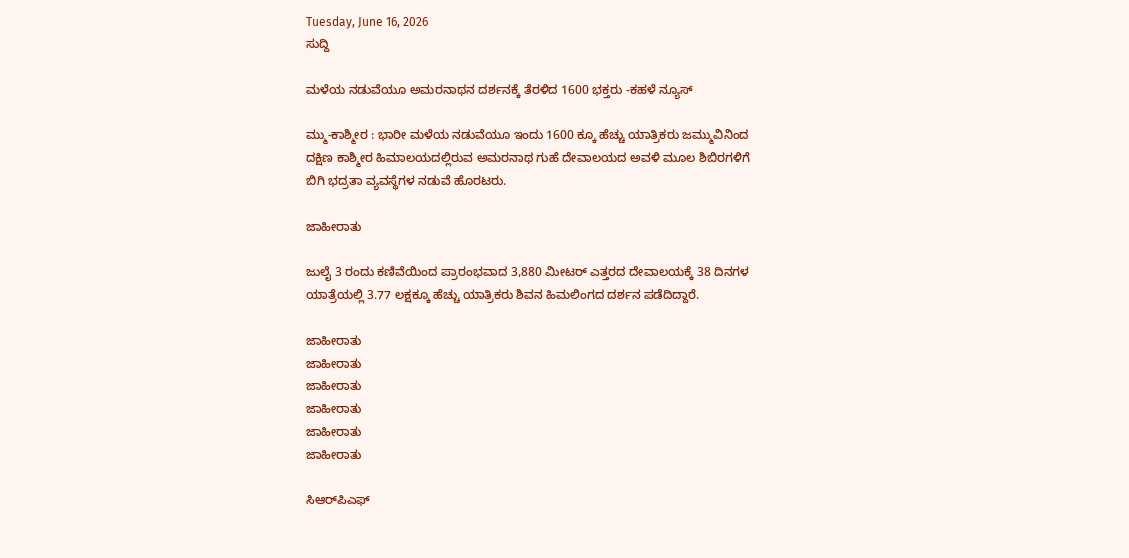Tuesday, June 16, 2026
ಸುದ್ದಿ

ಮಳೆಯ ನಡುವೆಯೂ ಅಮರನಾಥನ ದರ್ಶನಕ್ಕೆ ತೆರಳಿದ 1600 ಭಕ್ತರು -ಕಹಳೆ ನ್ಯೂಸ್

ಮ್ಮು-ಕಾಶ್ಮೀರ : ಭಾರೀ ಮಳೆಯ ನಡುವೆಯೂ ಇಂದು 1600 ಕ್ಕೂ ಹೆಚ್ಚು ಯಾತ್ರಿಕರು ಜಮ್ಮುವಿನಿಂದ ದಕ್ಷಿಣ ಕಾಶ್ಮೀರ ಹಿಮಾಲಯದಲ್ಲಿರುವ ಅಮರನಾಥ ಗುಹೆ ದೇವಾಲಯದ ಅವಳಿ ಮೂಲ ಶಿಬಿರಗಳಿಗೆ ಬಿಗಿ ಭದ್ರತಾ ವ್ಯವಸ್ಥೆಗಳ ನಡುವೆ ಹೊರಟರು.

ಜಾಹೀರಾತು

ಜುಲೈ 3 ರಂದು ಕಣಿವೆಯಿಂದ ಪ್ರಾರಂಭವಾದ 3,880 ಮೀಟರ್‌ ಎತ್ತರದ ದೇವಾಲಯಕ್ಕೆ 38 ದಿನಗಳ ಯಾತ್ರೆಯಲ್ಲಿ 3.77 ಲಕ್ಷಕ್ಕೂ ಹೆಚ್ಚು ಯಾತ್ರಿಕರು ಶಿವನ ಹಿಮಲಿಂಗದ ದರ್ಶನ ಪಡೆದಿದ್ದಾರೆ.

ಜಾಹೀರಾತು
ಜಾಹೀರಾತು
ಜಾಹೀರಾತು
ಜಾಹೀರಾತು
ಜಾಹೀರಾತು
ಜಾಹೀರಾತು

ಸಿಆರ್‌ಪಿಎಫ್‌‍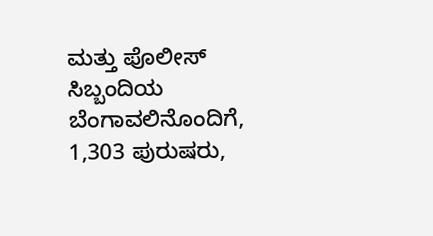ಮತ್ತು ಪೊಲೀಸ್‌‍ ಸಿಬ್ಬಂದಿಯ ಬೆಂಗಾವಲಿನೊಂದಿಗೆ, 1,303 ಪುರುಷರು,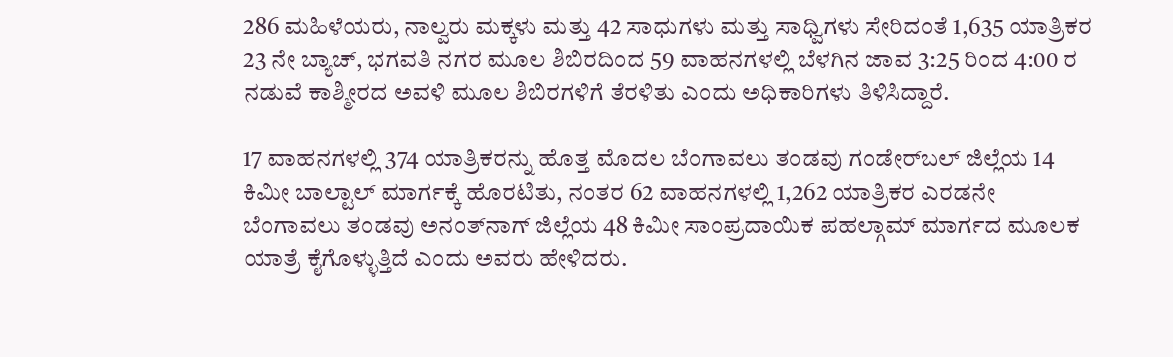286 ಮಹಿಳೆಯರು, ನಾಲ್ವರು ಮಕ್ಕಳು ಮತ್ತು 42 ಸಾಧುಗಳು ಮತ್ತು ಸಾಧ್ವಿಗಳು ಸೇರಿದಂತೆ 1,635 ಯಾತ್ರಿಕರ 23 ನೇ ಬ್ಯಾಚ್‌‍, ಭಗವತಿ ನಗರ ಮೂಲ ಶಿಬಿರದಿಂದ 59 ವಾಹನಗಳಲ್ಲಿ ಬೆಳಗಿನ ಜಾವ 3:25 ರಿಂದ 4:00 ರ ನಡುವೆ ಕಾಶ್ಮೀರದ ಅವಳಿ ಮೂಲ ಶಿಬಿರಗಳಿಗೆ ತೆರಳಿತು ಎಂದು ಅಧಿಕಾರಿಗಳು ತಿಳಿಸಿದ್ದಾರೆ.

17 ವಾಹನಗಳಲ್ಲಿ 374 ಯಾತ್ರಿಕರನ್ನು ಹೊತ್ತ ಮೊದಲ ಬೆಂಗಾವಲು ತಂಡವು ಗಂಡೇರ್‌ಬಲ್‌‍ ಜಿಲ್ಲೆಯ 14 ಕಿಮೀ ಬಾಲ್ಟಾಲ್‌ ಮಾರ್ಗಕ್ಕೆ ಹೊರಟಿತು, ನಂತರ 62 ವಾಹನಗಳಲ್ಲಿ 1,262 ಯಾತ್ರಿಕರ ಎರಡನೇ ಬೆಂಗಾವಲು ತಂಡವು ಅನಂತ್‌ನಾಗ್‌‍ ಜಿಲ್ಲೆಯ 48 ಕಿಮೀ ಸಾಂಪ್ರದಾಯಿಕ ಪಹಲ್ಗಾಮ್‌ ಮಾರ್ಗದ ಮೂಲಕ ಯಾತ್ರೆ ಕೈಗೊಳ್ಳುತ್ತಿದೆ ಎಂದು ಅವರು ಹೇಳಿದರು.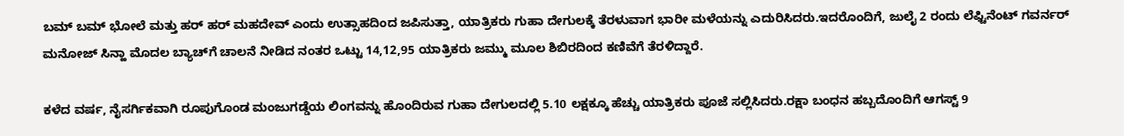ಬಮ್‌ ಬಮ್‌ ಭೋಲೆ ಮತ್ತು ಹರ್‌ ಹರ್‌ ಮಹದೇವ್‌ ಎಂದು ಉತ್ಸಾಹದಿಂದ ಜಪಿಸುತ್ತಾ, ಯಾತ್ರಿಕರು ಗುಹಾ ದೇಗುಲಕ್ಕೆ ತೆರಳುವಾಗ ಭಾರೀ ಮಳೆಯನ್ನು ಎದುರಿಸಿದರು.ಇದರೊಂದಿಗೆ, ಜುಲೈ 2 ರಂದು ಲೆಫ್ಟಿನೆಂಟ್‌ ಗವರ್ನರ್‌ ಮನೋಜ್‌ ಸಿನ್ಹಾ ಮೊದಲ ಬ್ಯಾಚ್‌ಗೆ ಚಾಲನೆ ನೀಡಿದ ನಂತರ ಒಟ್ಟು 14,12,95 ಯಾತ್ರಿಕರು ಜಮ್ಮು ಮೂಲ ಶಿಬಿರದಿಂದ ಕಣಿವೆಗೆ ತೆರಳಿದ್ದಾರೆ.

ಕಳೆದ ವರ್ಷ, ನೈಸರ್ಗಿಕವಾಗಿ ರೂಪುಗೊಂಡ ಮಂಜುಗಡ್ಡೆಯ ಲಿಂಗವನ್ನು ಹೊಂದಿರುವ ಗುಹಾ ದೇಗುಲದಲ್ಲಿ 5.10 ಲಕ್ಷಕ್ಕೂ ಹೆಚ್ಚು ಯಾತ್ರಿಕರು ಪೂಜೆ ಸಲ್ಲಿಸಿದರು.ರಕ್ಷಾ ಬಂಧನ ಹಬ್ಬದೊಂದಿಗೆ ಆಗಸ್ಟ್‌ 9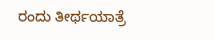ರಂದು ತೀರ್ಥಯಾತ್ರೆ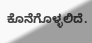ಕೊನೆಗೊಳ್ಳಲಿದೆ.